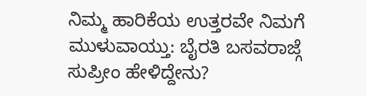ನಿಮ್ಮ ಹಾರಿಕೆಯ ಉತ್ತರವೇ ನಿಮಗೆ ಮುಳುವಾಯ್ತು: ಬೈರತಿ ಬಸವರಾಜ್ಗೆ ಸುಪ್ರೀಂ ಹೇಳಿದ್ದೇನು?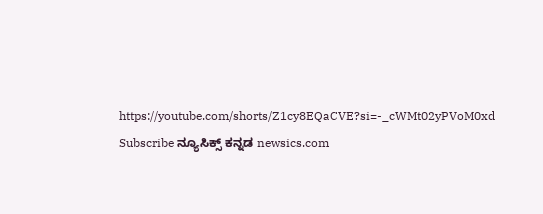https://youtube.com/shorts/Z1cy8EQaCVE?si=-_cWMt02yPVoM0xd Subscribe ನ್ಯೂಸಿಕ್ಸ್ ಕನ್ನಡ newsics.com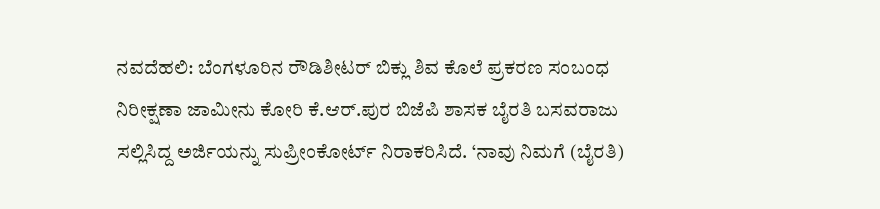ನವದೆಹಲಿ: ಬೆಂಗಳೂರಿನ ರೌಡಿಶೀಟರ್ ಬಿಕ್ಲು ಶಿವ ಕೊಲೆ ಪ್ರಕರಣ ಸಂಬಂಧ ನಿರೀಕ್ಷಣಾ ಜಾಮೀನು ಕೋರಿ ಕೆ.ಆರ್.ಪುರ ಬಿಜೆಪಿ ಶಾಸಕ ಬೈರತಿ ಬಸವರಾಜು ಸಲ್ಲಿಸಿದ್ದ ಅರ್ಜಿಯನ್ನು ಸುಪ್ರೀಂಕೋರ್ಟ್ ನಿರಾಕರಿಸಿದೆ. ‘ನಾವು ನಿಮಗೆ (ಬೈರತಿ)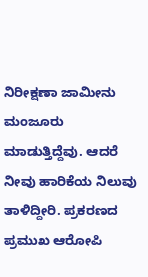ನಿರೀಕ್ಷಣಾ ಜಾಮೀನು ಮಂಜೂರು ಮಾಡುತ್ತಿದ್ದೆವು. ಆದರೆ ನೀವು ಹಾರಿಕೆಯ ನಿಲುವು ತಾಳಿದ್ದೀರಿ. ಪ್ರಕರಣದ ಪ್ರಮುಖ ಆರೋಪಿ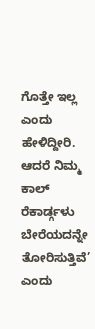ಗೊತ್ತೇ ಇಲ್ಲ ಎಂದು ಹೇಳಿದ್ದೀರಿ. ಆದರೆ ನಿಮ್ಮ ಕಾಲ್ ರೆಕಾರ್ಡ್ಗಳು ಬೇರೆಯದನ್ನೇ ತೋರಿಸುತ್ತಿವೆ’ ಎಂದು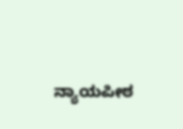ನ್ಯಾಯಪೀಠ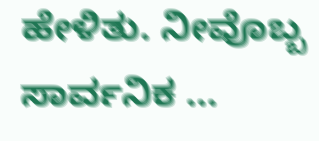ಹೇಳಿತು. ನೀವೊಬ್ಬ ಸಾರ್ವನಿಕ …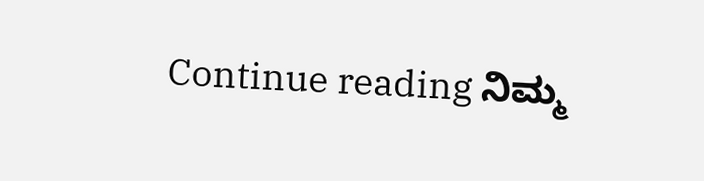Continue reading ನಿಮ್ಮ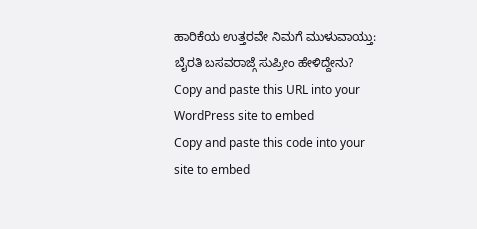ಹಾರಿಕೆಯ ಉತ್ತರವೇ ನಿಮಗೆ ಮುಳುವಾಯ್ತು: ಬೈರತಿ ಬಸವರಾಜ್ಗೆ ಸುಪ್ರೀಂ ಹೇಳಿದ್ದೇನು?
Copy and paste this URL into your WordPress site to embed
Copy and paste this code into your site to embed